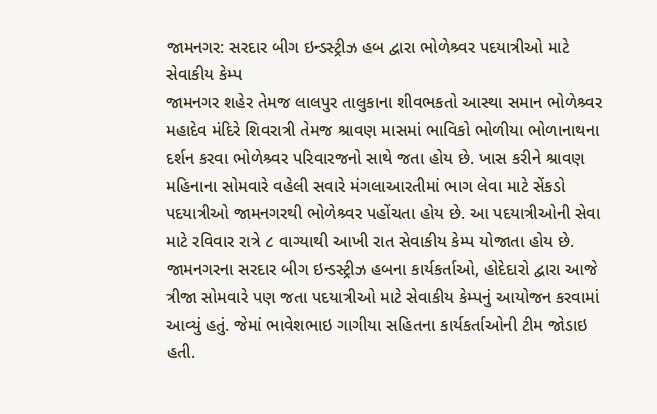જામનગર: સરદાર બીગ ઇન્ડસ્ટ્રીઝ હબ દ્વારા ભોળેશ્ર્વર પદયાત્રીઓ માટે સેવાકીય કેમ્પ
જામનગર શહેર તેમજ લાલપુર તાલુકાના શીવભકતો આસ્થા સમાન ભોળેશ્ર્વર મહાદેવ મંદિરે શિવરાત્રી તેમજ શ્રાવણ માસમાં ભાવિકો ભોળીયા ભોળાનાથના દર્શન કરવા ભોળેશ્ર્વર પરિવારજનો સાથે જતા હોય છે. ખાસ કરીને શ્રાવણ મહિનાના સોમવારે વહેલી સવારે મંગલાઆરતીમાં ભાગ લેવા માટે સેંકડો પદયાત્રીઓ જામનગરથી ભોળેશ્ર્વર પહોંચતા હોય છે. આ પદયાત્રીઓની સેવા માટે રવિવાર રાત્રે ૮ વાગ્યાથી આખી રાત સેવાકીય કેમ્પ યોજાતા હોય છે. જામનગરના સરદાર બીગ ઇન્ડસ્ટ્રીઝ હબના કાર્યકર્તાઓ, હોદેદારો દ્વારા આજે ત્રીજા સોમવારે પણ જતા પદયાત્રીઓ માટે સેવાકીય કેમ્પનું આયોજન કરવામાં આવ્યું હતું. જેમાં ભાવેશભાઇ ગાગીયા સહિતના કાર્યકર્તાઓની ટીમ જોડાઇ હતી.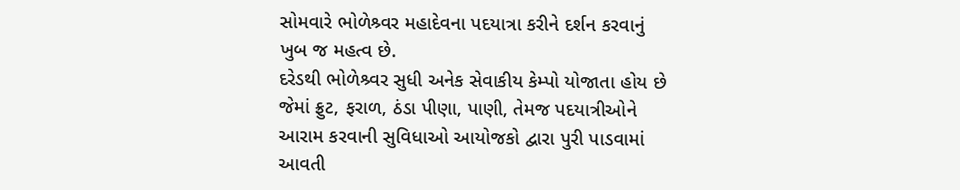સોમવારે ભોળેશ્ર્વર મહાદેવના પદયાત્રા કરીને દર્શન કરવાનું ખુબ જ મહત્વ છે.
દરેડથી ભોળેશ્ર્વર સુધી અનેક સેવાકીય કેમ્પો યોજાતા હોય છે જેમાં ફ્રુટ, ફરાળ, ઠંડા પીણા, પાણી, તેમજ પદયાત્રીઓને આરામ કરવાની સુવિધાઓ આયોજકો દ્વારા પુરી પાડવામાં આવતી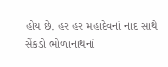હોય છે. હર હર મહાદેવનાં નાદ સાથે સેંકડો ભોળાનાથનાં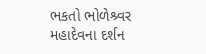ભકતો ભોળેશ્ર્વર મહાદેવના દર્શન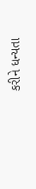કરીને ધન્યતા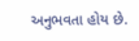અનુભવતા હોય છે.